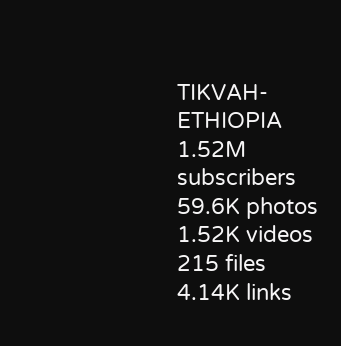TIKVAH-ETHIOPIA
1.52M subscribers
59.6K photos
1.52K videos
215 files
4.14K links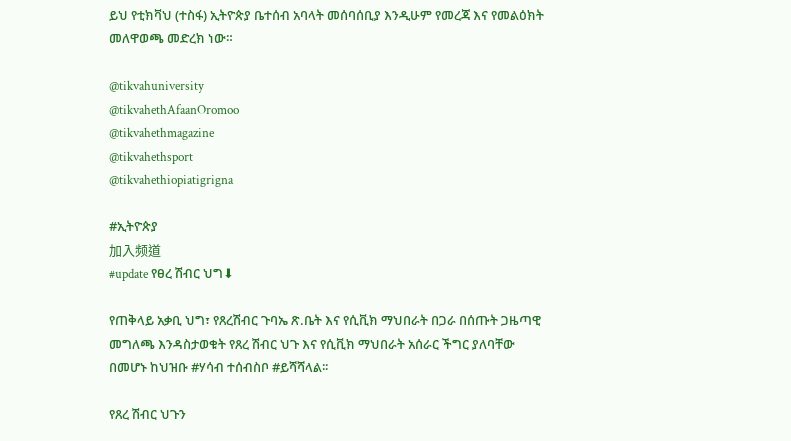ይህ የቲክቫህ (ተስፋ) ኢትዮጵያ ቤተሰብ አባላት መሰባሰቢያ እንዲሁም የመረጃ እና የመልዕክት መለዋወጫ መድረክ ነው።

@tikvahuniversity
@tikvahethAfaanOromoo
@tikvahethmagazine
@tikvahethsport
@tikvahethiopiatigrigna

#ኢትዮጵያ
加入频道
#update የፀረ ሽብር ህግ⬇

የጠቅላይ አቃቢ ህግ፣ የጸረሽብር ጉባኤ ጽ.ቤት እና የሲቪክ ማህበራት በጋራ በሰጡት ጋዜጣዊ መግለጫ እንዳስታወቁት የጸረ ሽብር ህጉ እና የሲቪክ ማህበራት አሰራር ችግር ያለባቸው በመሆኑ ከህዝቡ #ሃሳብ ተሰብስቦ #ይሻሻላል፡፡

የጸረ ሽብር ህጉን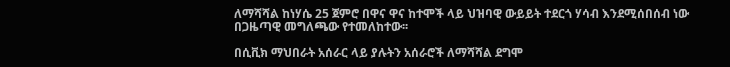ለማሻሻል ከነሃሴ 25 ጀምሮ በዋና ዋና ከተሞች ላይ ህዝባዊ ውይይት ተደርጎ ሃሳብ እንደሚሰበሰብ ነው በጋዜጣዊ መግለጫው የተመለከተው፡፡

በሲቪክ ማህበራት አሰራር ላይ ያሉትን አሰራሮች ለማሻሻል ደግሞ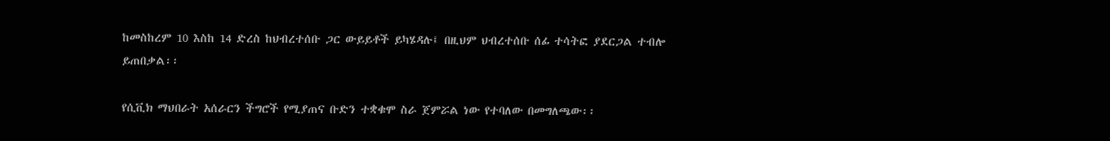ከመስከረም 10 እስከ 14 ድረስ ከህብረተሰቡ ጋር ውይይቶች ይካሄዳሉ፤ በዚህም ህብረተሰቡ ሰፊ ተሳትፎ ያደርጋል ተብሎ ይጠበቃል፡፡

የሲቪክ ማህበራት አሰራርን ችግሮች የሚያጠና ቡድን ተቋቁሞ ስራ ጀምሯል ነው የተባለው በመግለጫው፡፡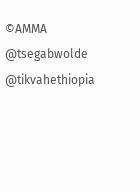©AMMA
@tsegabwolde @tikvahethiopia